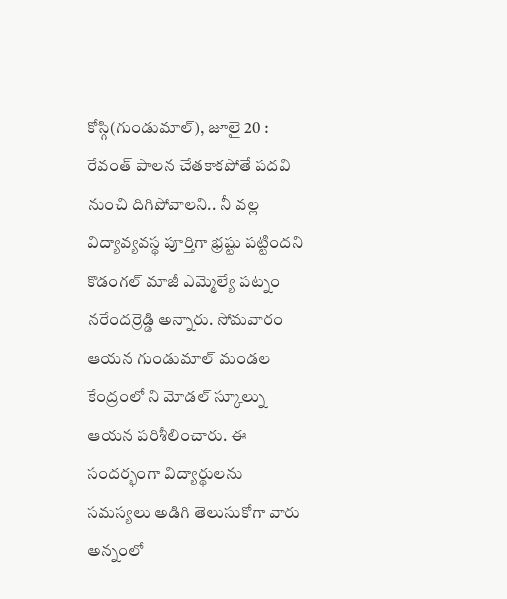కోస్గి(గుండుమాల్), జూలై 20 : రేవంత్ పాలన చేతకాకపోతే పదవి నుంచి దిగిపోవాలని.. నీ వల్ల విద్యావ్యవస్థ పూర్తిగా భ్రష్టు పట్టిందని కొడంగల్ మాజీ ఎమ్మెల్యే పట్నం నరేందర్రెడ్డి అన్నారు. సోమవారం ఆయన గుండుమాల్ మండల కేంద్రంలో ని మోడల్ స్కూల్ను ఆయన పరిశీలించారు. ఈ సందర్భంగా విద్యార్థులను సమస్యలు అడిగి తెలుసుకోగా వారు అన్నంలో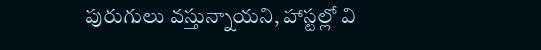పురుగులు వస్తున్నాయని, హాస్టల్లో వి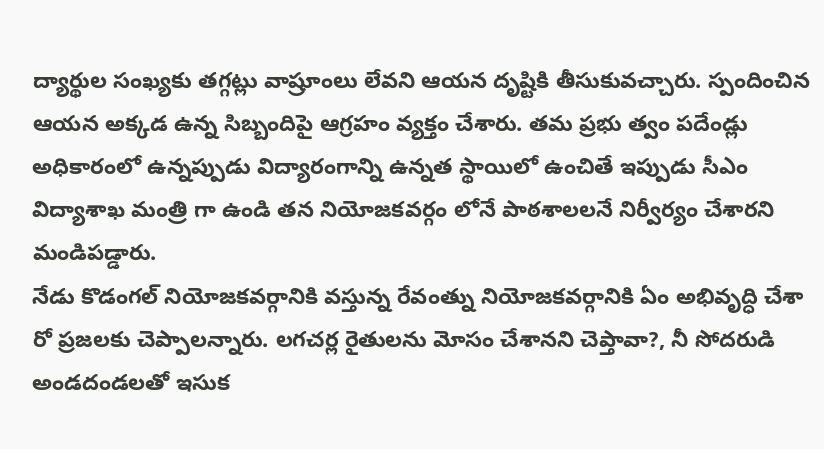ద్యార్థుల సంఖ్యకు తగ్గట్లు వాష్రూంలు లేవని ఆయన దృష్టికి తీసుకువచ్చారు. స్పందించిన ఆయన అక్కడ ఉన్న సిబ్బందిపై ఆగ్రహం వ్యక్తం చేశారు. తమ ప్రభు త్వం పదేండ్లు అధికారంలో ఉన్నప్పుడు విద్యారంగాన్ని ఉన్నత స్థాయిలో ఉంచితే ఇప్పుడు సీఎం విద్యాశాఖ మంత్రి గా ఉండి తన నియోజకవర్గం లోనే పాఠశాలలనే నిర్వీర్యం చేశారని మండిపడ్డారు.
నేడు కొడంగల్ నియోజకవర్గానికి వస్తున్న రేవంత్ను నియోజకవర్గానికి ఏం అభివృద్ధి చేశా రో ప్రజలకు చెప్పాలన్నారు. లగచర్ల రైతులను మోసం చేశానని చెప్తావా?, నీ సోదరుడి అండదండలతో ఇసుక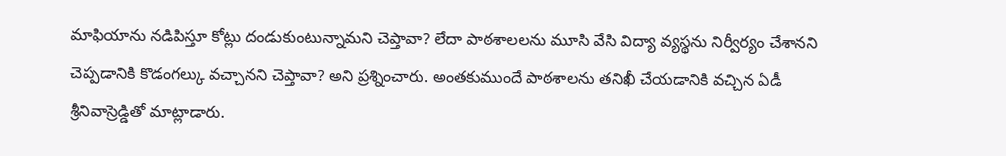మాఫియాను నడిపిస్తూ కోట్లు దండుకుంటున్నామని చెప్తావా? లేదా పాఠశాలలను మూసి వేసి విద్యా వ్యస్థను నిర్వీర్యం చేశానని చెప్పడానికి కొడంగల్కు వచ్చానని చెప్తావా? అని ప్రశ్నించారు. అంతకుముందే పాఠశాలను తనిఖీ చేయడానికి వచ్చిన ఏడీ శ్రీనివాస్రెడ్డితో మాట్లాడారు.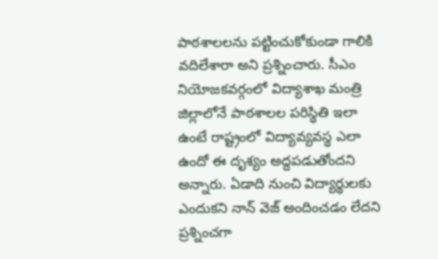పాఠశాలలను పట్టించుకోకుండా గాలికి వదిలేశారా అని ప్రశ్నించారు. సీఎం నియోజకవర్గంలో విద్యాశాఖ మంత్రి జిల్లాలోనే పాఠశాలల పరిస్థితి ఇలా ఉంటే రాష్ట్రంలో విద్యావ్యవస్థ ఎలా ఉందో ఈ దృశ్యం అద్దపడుతోందని అన్నారు. ఏడాది నుంచి విద్యార్థులకు ఎందుకని నాన్ వెజ్ అందించడం లేదని ప్రశ్నించగా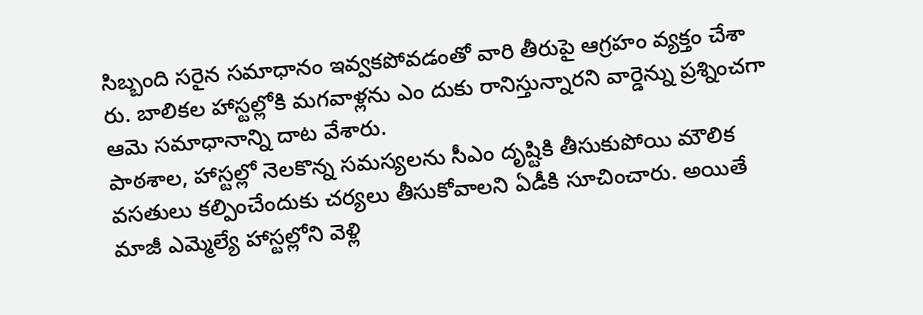సిబ్బంది సరైన సమాధానం ఇవ్వకపోవడంతో వారి తీరుపై ఆగ్రహం వ్యక్తం చేశా రు. బాలికల హాస్టల్లోకి మగవాళ్లను ఎం దుకు రానిస్తున్నారని వార్డెన్ను ప్రశ్నించగా ఆమె సమాధానాన్ని దాట వేశారు.
పాఠశాల, హాస్టల్లో నెలకొన్న సమస్యలను సీఎం దృష్టికి తీసుకుపోయి మౌలిక వసతులు కల్పించేందుకు చర్యలు తీసుకోవాలని ఏడీకి సూచించారు. అయితే మాజీ ఎమ్మెల్యే హాస్టల్లోని వెళ్లి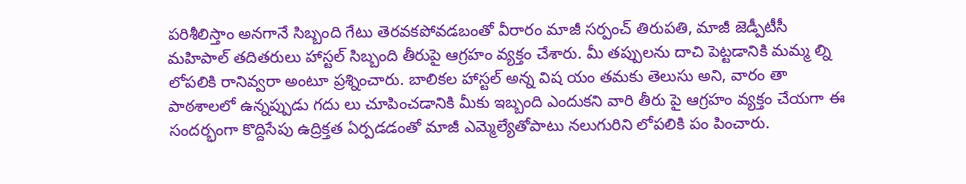పరిశీలిస్తాం అనగానే సిబ్బంది గేటు తెరవకపోవడబంతో వీరారం మాజీ సర్పంచ్ తిరుపతి, మాజీ జెడ్పీటీసీ మహిపాల్ తదితరులు హాస్టల్ సిబ్బంది తీరుపై ఆగ్రహం వ్యక్తం చేశారు. మీ తప్పులను దాచి పెట్టడానికి మమ్మ ల్ని లోపలికి రానివ్వరా అంటూ ప్రశ్నించారు. బాలికల హాస్టల్ అన్న విష యం తమకు తెలుసు అని, వారం తా పాఠశాలలో ఉన్నప్పుడు గదు లు చూపించడానికి మీకు ఇబ్బంది ఎందుకని వారి తీరు పై ఆగ్రహం వ్యక్తం చేయగా ఈ సందర్భంగా కొద్దిసేపు ఉద్రిక్తత ఏర్పడడంతో మాజీ ఎమ్మెల్యేతోపాటు నలుగురిని లోపలికి పం పించారు.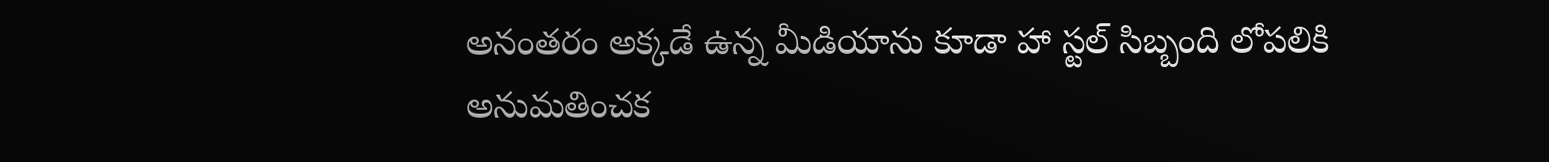అనంతరం అక్కడే ఉన్న మీడియాను కూడా హా స్టల్ సిబ్బంది లోపలికి అనుమతించక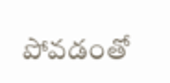పోవడంతో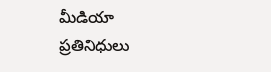మీడియా ప్రతినిధులు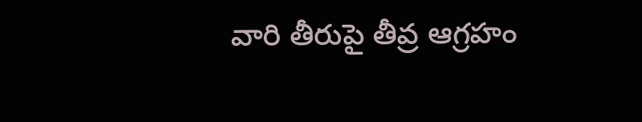వారి తీరుపై తీవ్ర ఆగ్రహం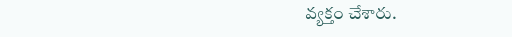వ్యక్తం చేశారు.